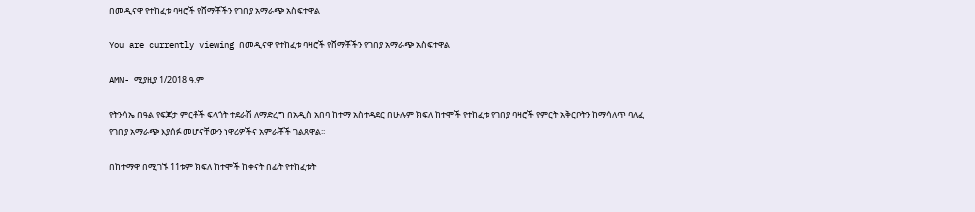በመዲናዋ የተከፈቱ ባዛሮች የሸማቾችን የገበያ አማራጭ አስፍተዋል

You are currently viewing በመዲናዋ የተከፈቱ ባዛሮች የሸማቾችን የገበያ አማራጭ አስፍተዋል

AMN- ሚያዚያ 1/2018 ዓ.ም

የትንሳኤ በዓል የፍጆታ ምርቶች ፍላጎት ተደራሽ ለማድረግ በአዲስ አበባ ከተማ አስተዳደር በሁሉም ክፍለ ከተሞች የተከፈቱ የገበያ ባዛሮች የምርት አቅርቦትን ከማሳለጥ ባለፈ የገበያ አማራጭ እያሰፉ መሆናቸውን ነዋሪዎችና አምራቾች ገልጸዋል፡፡

በከተማዋ በሚገኙ 11ቱም ክፍለ ከተሞች ከቀናት በፊት የተከፈቱት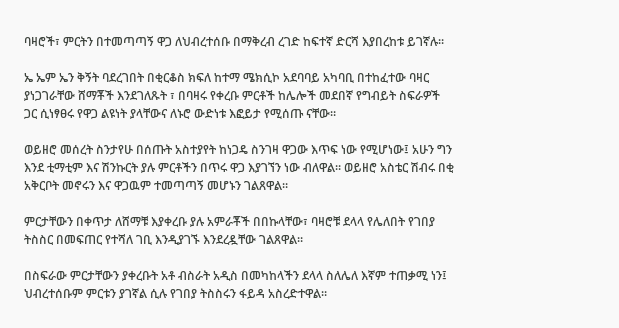ባዛሮች፣ ምርትን በተመጣጣኝ ዋጋ ለህብረተሰቡ በማቅረብ ረገድ ከፍተኛ ድርሻ እያበረከቱ ይገኛሉ።

ኤ ኤም ኤን ቅኝት ባደረገበት በቂርቆስ ክፍለ ከተማ ሜክሲኮ አደባባይ አካባቢ በተከፈተው ባዛር ያነጋገራቸው ሸማቾች እንደገለጹት ፣ በባዛሩ የቀረቡ ምርቶች ከሌሎች መደበኛ የግብይት ስፍራዎች ጋር ሲነፃፀሩ የዋጋ ልዩነት ያላቸውና ለኑሮ ውድነቱ እፎይታ የሚሰጡ ናቸው።

ወይዘሮ መሰረት ስንታየሁ በሰጡት አስተያየት ከነጋዴ ስንገዛ ዋጋው እጥፍ ነው የሚሆነው፤ አሁን ግን እንደ ቲማቲም እና ሽንኩርት ያሉ ምርቶችን በጥሩ ዋጋ እያገኘን ነው ብለዋል። ወይዘሮ አስቴር ሽብሩ በቂ አቅርቦት መኖሩን እና ዋጋዉም ተመጣጣኝ መሆኑን ገልጸዋል።

ምርታቸውን በቀጥታ ለሸማቹ እያቀረቡ ያሉ አምራቾች በበኩላቸው፣ ባዛሮቹ ደላላ የሌለበት የገበያ ትስስር በመፍጠር የተሻለ ገቢ እንዲያገኙ እንደረዷቸው ገልጸዋል።

በስፍራው ምርታቸውን ያቀረቡት አቶ ብስራት አዲስ በመካከላችን ደላላ ስለሌለ እኛም ተጠቃሚ ነን፤ ህብረተሰቡም ምርቱን ያገኛል ሲሉ የገበያ ትስስሩን ፋይዳ አስረድተዋል።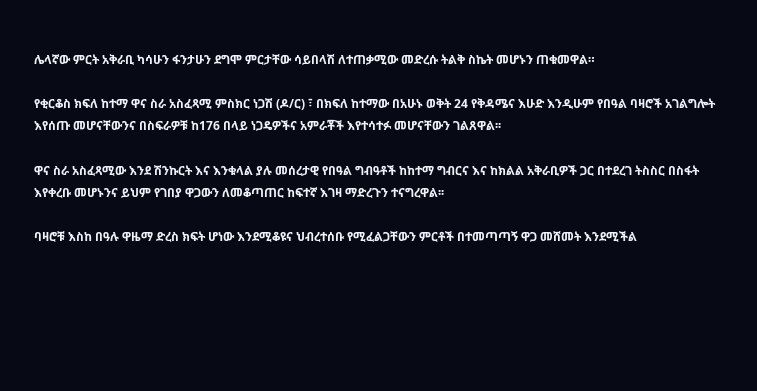ሌላኛው ምርት አቅራቢ ካሳሁን ፋንታሁን ደግሞ ምርታቸው ሳይበላሽ ለተጠቃሚው መድረሱ ትልቅ ስኬት መሆኑን ጠቁመዋል።

የቂርቆስ ክፍለ ከተማ ዋና ስራ አስፈጻሚ ምስክር ነጋሽ (ዶ/ር) ፣ በክፍለ ከተማው በአሁኑ ወቅት 24 የቅዳሜና እሁድ እንዲሁም የበዓል ባዛሮች አገልግሎት እየሰጡ መሆናቸውንና በስፍራዎቹ ከ176 በላይ ነጋዴዎችና አምራቾች እየተሳተፉ መሆናቸውን ገልጸዋል፡፡

ዋና ስራ አስፈጻሚው እንደ ሽንኩርት እና እንቁላል ያሉ መሰረታዊ የበዓል ግብዓቶች ከከተማ ግብርና እና ከክልል አቅራቢዎች ጋር በተደረገ ትስስር በስፋት እየቀረቡ መሆኑንና ይህም የገበያ ዋጋውን ለመቆጣጠር ከፍተኛ እገዛ ማድረጉን ተናግረዋል፡፡

ባዛሮቹ እስከ በዓሉ ዋዜማ ድረስ ክፍት ሆነው እንደሚቆዩና ህብረተሰቡ የሚፈልጋቸውን ምርቶች በተመጣጣኝ ዋጋ መሸመት እንደሚችል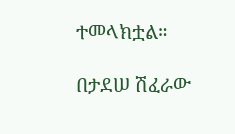ተመላክቷል።

በታደሠ ሽፈራው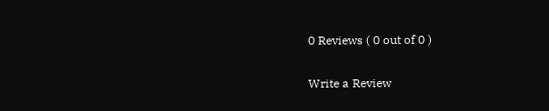0 Reviews ( 0 out of 0 )

Write a Review